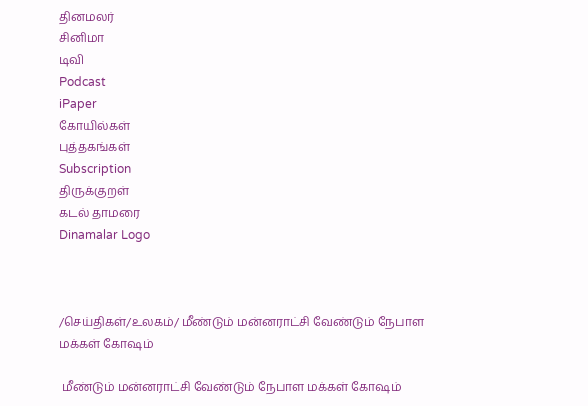தினமலர்
சினிமா
டிவி
Podcast
iPaper
கோயில்கள்
புத்தகங்கள்
Subscription
திருக்குறள்
கடல் தாமரை
Dinamalar Logo



/செய்திகள்/உலகம்/ மீண்டும் மன்னராட்சி வேண்டும் நேபாள மக்கள் கோஷம்

 மீண்டும் மன்னராட்சி வேண்டும் நேபாள மக்கள் கோஷம்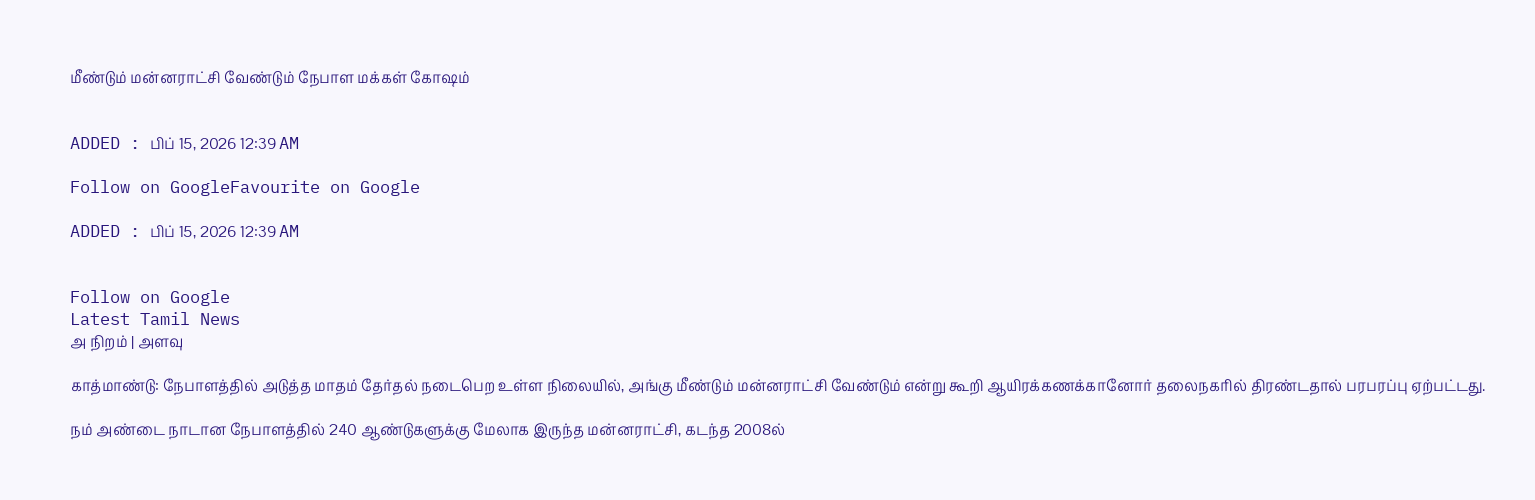மீண்டும் மன்னராட்சி வேண்டும் நேபாள மக்கள் கோஷம்


ADDED : பிப் 15, 2026 12:39 AM

Follow on GoogleFavourite on Google

ADDED : பிப் 15, 2026 12:39 AM


Follow on Google
Latest Tamil News
அ நிறம் | அளவு

காத்மாண்டு: நேபாளத்தில் அடுத்த மாதம் தேர்தல் நடைபெற உள்ள நிலையில், அங்கு மீண்டும் மன்னராட்சி வேண்டும் என்று கூறி ஆயிரக்கணக்கானோர் தலைநகரில் திரண்டதால் பரபரப்பு ஏற்பட்டது.

நம் அண்டை நாடான நேபாளத்தில் 240 ஆண்டுகளுக்கு மேலாக இருந்த மன்னராட்சி, கடந்த 2008ல்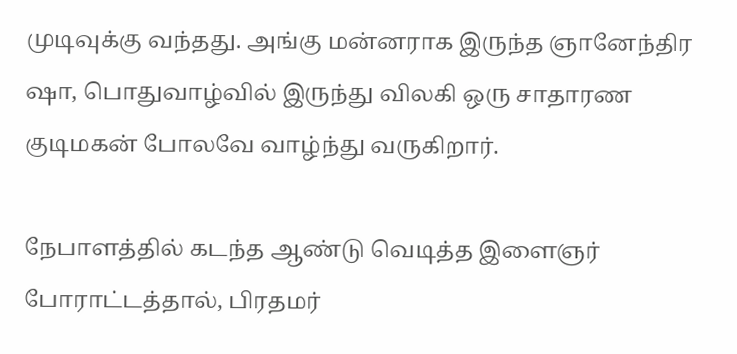முடிவுக்கு வந்தது. அங்கு மன்னராக இருந்த ஞானேந்திர ஷா, பொதுவாழ்வில் இருந்து விலகி ஒரு சாதாரண குடிமகன் போலவே வாழ்ந்து வருகிறார்.

நேபாளத்தில் கடந்த ஆண்டு வெடித்த இளைஞர் போராட்டத்தால், பிரதமர்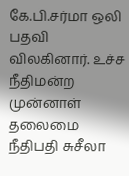கே.பி.சர்மா ஒலி பதவி விலகினார். உச்ச நீதிமன்ற முன்னாள் தலைமை நீதிபதி சுசீலா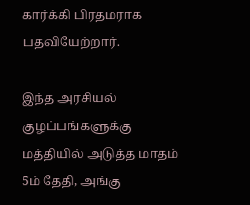கார்க்கி பிரதமராக பதவியேற்றார்.

இந்த அரசியல் குழப்பங்களுக்கு மத்தியில் அடுத்த மாதம் 5ம் தேதி, அங்கு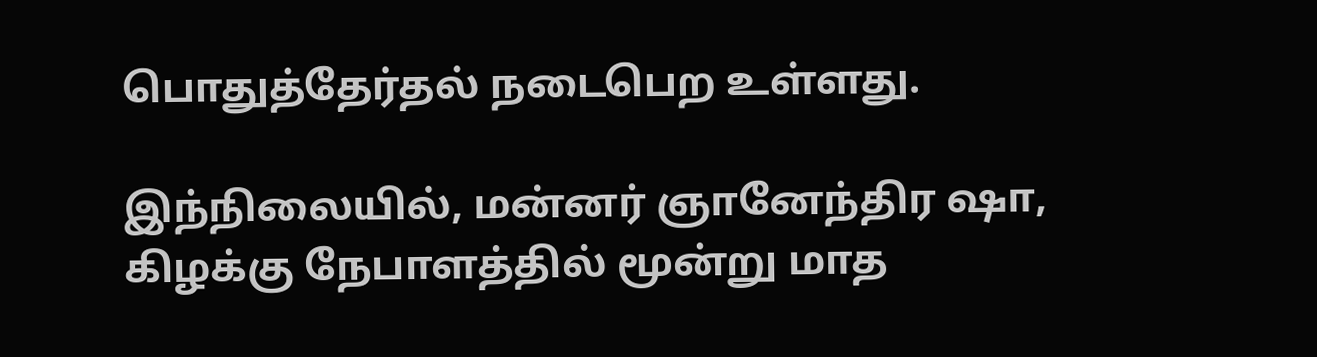பொதுத்தேர்தல் நடைபெற உள்ளது.

இந்நிலையில், மன்னர் ஞானேந்திர ஷா, கிழக்கு நேபாளத்தில் மூன்று மாத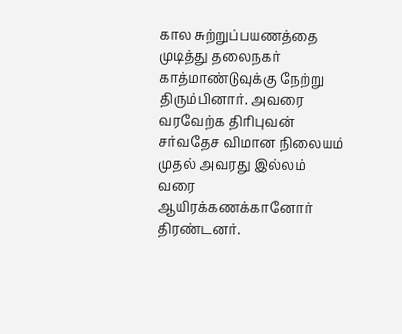கால சுற்றுப்பயணத்தை முடித்து தலைநகர் காத்மாண்டுவுக்கு நேற்று திரும்பினார். அவரை வரவேற்க திரிபுவன் சர்வதேச விமான நிலையம் முதல் அவரது இல்லம் வரை ஆயிரக்கணக்கானோர் திரண்டனர்.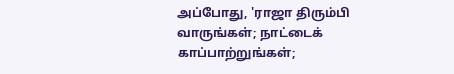அப்போது, 'ராஜா திரும்பி வாருங்கள்; நாட்டைக் காப்பாற்றுங்கள்;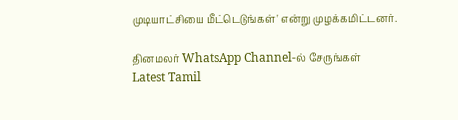முடியாட்சியை மீட்டெடுங்கள்' என்று முழக்கமிட்டனர்.

தினமலர் WhatsApp Channel-ல் சேருங்கள்
Latest Tamil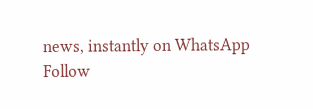news, instantly on WhatsApp
Follow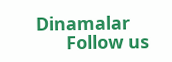Dinamalar
      Follow us